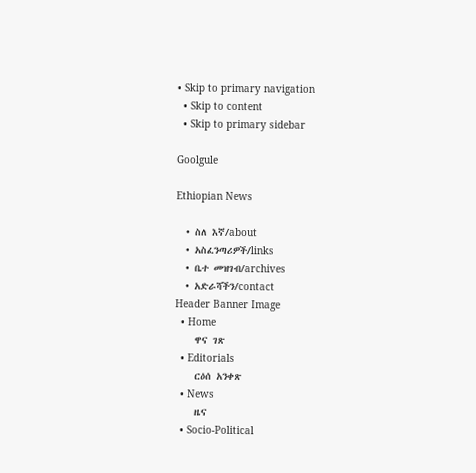• Skip to primary navigation
  • Skip to content
  • Skip to primary sidebar

Goolgule

Ethiopian News

  • ስለ እኛ/about
  • አስፈንጣሪዎች/links
  • ቤተ መዝገብ/archives
  • አድራሻችን/contact
Header Banner Image
  • Home
    ዋና ገጽ
  • Editorials
    ርዕሰ አንቀጽ
  • News
    ዜና
  • Socio-Political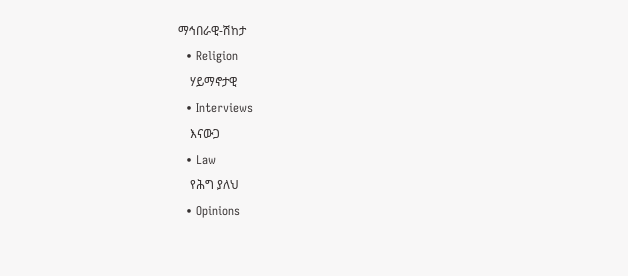ማኅበራዊ-ሽከታ
  • Religion
    ሃይማኖታዊ
  • Interviews
    እናውጋ
  • Law
    የሕግ ያለህ
  • Opinions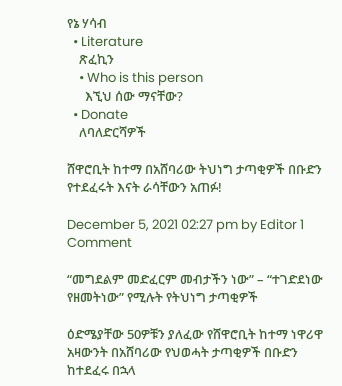የኔ ሃሳብ
  • Literature
    ጽፈኪን
    • Who is this person
      እኚህ ሰው ማናቸው?
  • Donate
    ለባለድርሻዎች

ሸዋሮቢት ከተማ በአሸባሪው ትህነግ ታጣቂዎች በቡድን የተደፈሩት እናት ራሳቸውን አጠፉ!

December 5, 2021 02:27 pm by Editor 1 Comment

“መግደልም መድፈርም መብታችን ነው” – “ተገድደነው የዘመትነው” የሚሉት የትህነግ ታጣቂዎች

ዕድሜያቸው 50ዎቹን ያለፈው የሸዋሮቢት ከተማ ነዋሪዋ አዛውንት በአሸባሪው የህወሓት ታጣቂዎች በቡድን ከተደፈሩ በኋላ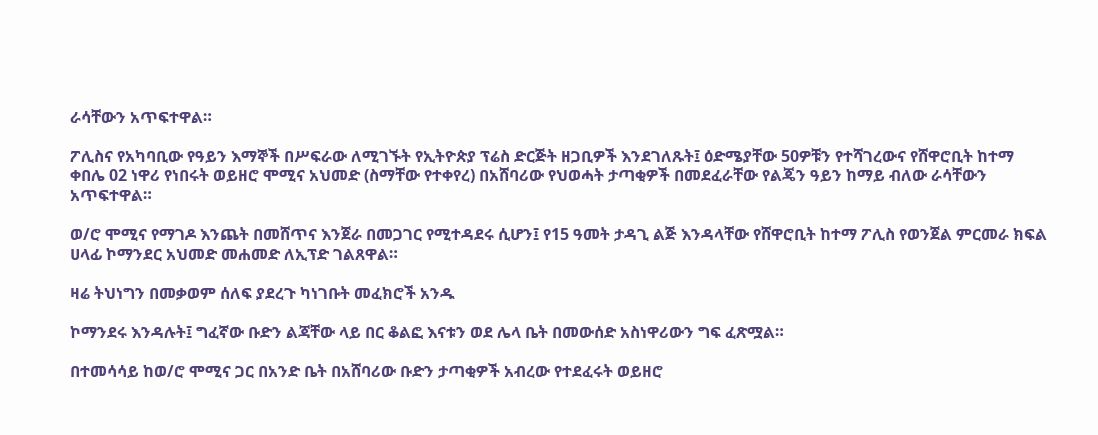ራሳቸውን አጥፍተዋል።

ፖሊስና የአካባቢው የዓይን እማኞች በሥፍራው ለሚገኙት የኢትዮጵያ ፕሬስ ድርጅት ዘጋቢዎች እንደገለጹት፤ ዕድሜያቸው 50ዎቹን የተሻገረውና የሸዋሮቢት ከተማ ቀበሌ 02 ነዋሪ የነበሩት ወይዘሮ ሞሚና አህመድ (ስማቸው የተቀየረ) በአሸባሪው የህወሓት ታጣቂዎች በመደፈራቸው የልጄን ዓይን ከማይ ብለው ራሳቸውን አጥፍተዋል።

ወ/ሮ ሞሚና የማገዶ እንጨት በመሸጥና እንጀራ በመጋገር የሚተዳደሩ ሲሆን፤ የ15 ዓመት ታዳጊ ልጅ እንዳላቸው የሸዋሮቢት ከተማ ፖሊስ የወንጀል ምርመራ ክፍል ሀላፊ ኮማንደር አህመድ መሐመድ ለኢፕድ ገልጸዋል።

ዛሬ ትህነግን በመቃወም ሰለፍ ያደረጉ ካነገቡት መፈክሮች አንዱ

ኮማንደሩ እንዳሉት፤ ግፈኛው ቡድን ልጃቸው ላይ በር ቆልፎ እናቱን ወደ ሌላ ቤት በመውሰድ አስነዋሪውን ግፍ ፈጽሟል።

በተመሳሳይ ከወ/ሮ ሞሚና ጋር በአንድ ቤት በአሸባሪው ቡድን ታጣቂዎች አብረው የተደፈሩት ወይዘሮ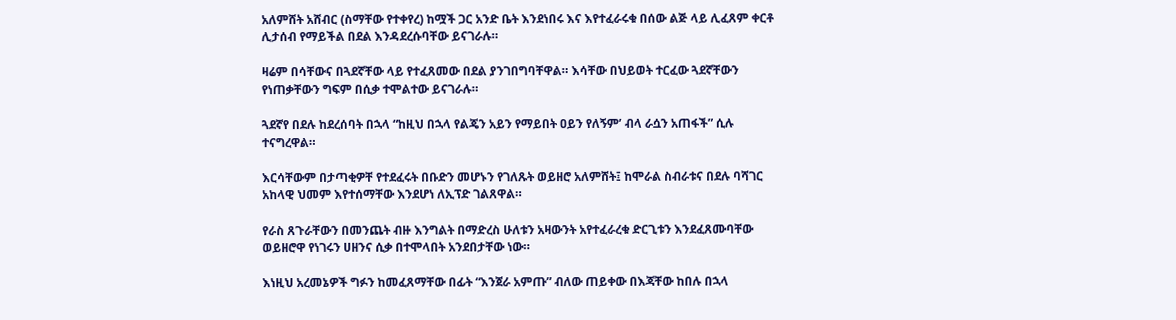አለምሸት አሸብር (ስማቸው የተቀየረ) ከሟች ጋር አንድ ቤት እንደነበሩ እና እየተፈራሩቁ በሰው ልጅ ላይ ሊፈጸም ቀርቶ ሊታሰብ የማይችል በደል እንዳደረሱባቸው ይናገራሉ።

ዛሬም በሳቸውና በጓደኛቸው ላይ የተፈጸመው በደል ያንገበግባቸዋል። እሳቸው በህይወት ተርፈው ጓደኛቸውን የነጠቃቸውን ግፍም በሲቃ ተሞልተው ይናገራሉ።

ጓደኛየ በደሉ ከደረሰባት በኋላ “ከዚህ በኋላ የልጄን አይን የማይበት ዐይን የለኝም’ ብላ ራሷን አጠፋች” ሲሉ ተናግረዋል።

እርሳቸውም በታጣቂዎቸ የተደፈሩት በቡድን መሆኑን የገለጹት ወይዘሮ አለምሸት፤ ከሞራል ስብራቱና በደሉ ባሻገር አከላዊ ህመም እየተሰማቸው እንደሆነ ለኢፕድ ገልጸዋል።

የራስ ጸጉራቸውን በመንጨት ብዙ እንግልት በማድረስ ሁለቱን አዛውንት አየተፈራረቁ ድርጊቱን እንደፈጸሙባቸው ወይዘሮዋ የነገሩን ሀዘንና ሲቃ በተሞላበት አንደበታቸው ነው።

እነዚህ አረመኔዎች ግፉን ከመፈጸማቸው በፊት “እንጀራ አምጡ” ብለው ጠይቀው በእጃቸው ከበሉ በኋላ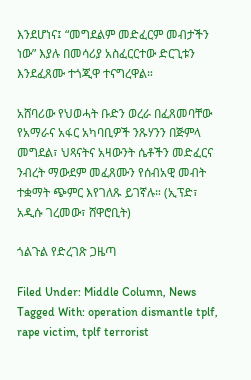እንደሆነና፤ “መግደልም መድፈርም መብታችን ነው” እያሉ በመሳሪያ አስፈርርተው ድርጊቱን እንደፈጸሙ ተጎጂዋ ተናግረዋል።

አሸባሪው የህወሓት ቡድን ወረራ በፈጸመባቸው የአማራና አፋር አካባቢዎች ንጹሃንን በጅምላ መግደል፣ ህጻናትና አዛውንት ሴቶችን መድፈርና ንብረት ማውደም መፈጸሙን የሰብአዊ መብት ተቋማት ጭምር እየገለጹ ይገኛሉ። (ኢፕድ፣ አዲሱ ገረመው፣ ሸዋሮቢት)

ጎልጉል የድረገጽ ጋዜጣ

Filed Under: Middle Column, News Tagged With: operation dismantle tplf, rape victim, tplf terrorist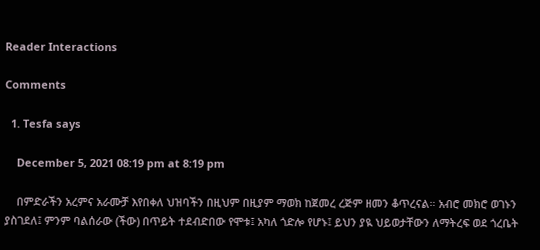Reader Interactions

Comments

  1. Tesfa says

    December 5, 2021 08:19 pm at 8:19 pm

    በምድራችን አረምና አራሙቻ እየበቀለ ህዝባችን በዚህም በዚያም ማወክ ከጀመረ ረጅም ዘመን ቆጥረናል። አብሮ መክሮ ወገኑን ያስገደለ፤ ምንም ባልሰራው (ችው) በጥይት ተደብድበው የሞቱ፤ አካለ ጎድሎ የሆኑ፤ ይህን ያዪ ህይወታቸውን ለማትረፍ ወደ ጎረቤት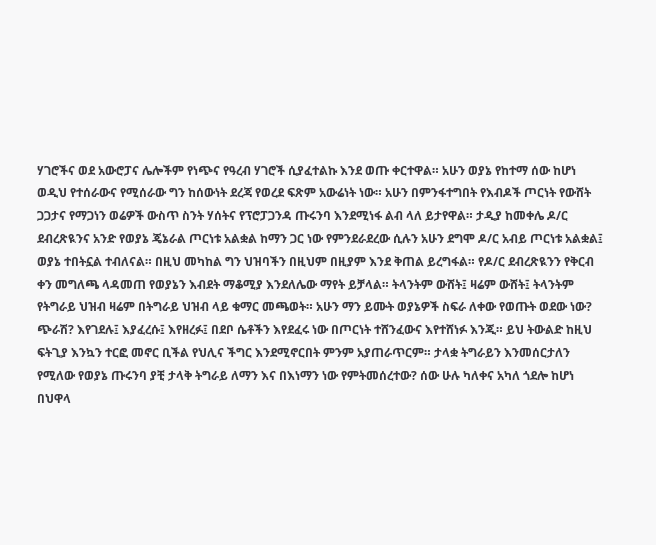ሃገሮችና ወደ አውሮፓና ሌሎችም የነጭና የዓረብ ሃገሮች ሲያፈተልኩ እንደ ወጡ ቀርተዋል። አሁን ወያኔ የከተማ ሰው ከሆነ ወዲህ የተሰራውና የሚሰራው ግን ከሰውነት ደረጃ የወረደ ፍጽም አውሬነት ነው። አሁን በምንፋተግበት የእብዶች ጦርነት የውሸት ጋጋታና የማጋነን ወሬዎች ውስጥ ስንት ሃሰትና የፕሮፓጋንዳ ጡሩንባ እንደሚነፋ ልብ ላለ ይታየዋል። ታዲያ ከመቀሌ ዶ/ር ደብረጽዪንና አንድ የወያኔ ጄኔራል ጦርነቱ አልቋል ከማን ጋር ነው የምንደራደረው ሲሉን አሁን ደግሞ ዶ/ር አብይ ጦርነቱ አልቋል፤ ወያኔ ተበትኗል ተብለናል። በዚህ መካከል ግን ህዝባችን በዚህም በዚያም እንደ ቅጠል ይረግፋል። የዶ/ር ደብረጽዪንን የቅርብ ቀን መግለጫ ላዳመጠ የወያኔን እብደት ማቆሚያ እንደለሌው ማየት ይቻላል። ትላንትም ውሸት፤ ዛሬም ውሸት፤ ትላንትም የትግራይ ህዝብ ዛሬም በትግራይ ህዝብ ላይ ቁማር መጫወት። አሁን ማን ይሙት ወያኔዎች ስፍራ ለቀው የወጡት ወደው ነው? ጭራሽ? እየገደሉ፤ እያፈረሱ፤ እየዘረፉ፤ በደቦ ሴቶችን እየደፈሩ ነው በጦርነት ተሸንፈውና እየተሸነፉ እንጂ። ይህ ትውልድ ከዚህ ፍትጊያ እንኳን ተርፎ መኖር ቢችል የህሊና ችግር እንደሚኖርበት ምንም አያጠራጥርም። ታላቋ ትግራይን እንመሰርታለን የሚለው የወያኔ ጡሩንባ ያቺ ታላቅ ትግራይ ለማን እና በእነማን ነው የምትመሰረተው? ሰው ሁሉ ካለቀና አካለ ጎደሎ ከሆነ በህዋላ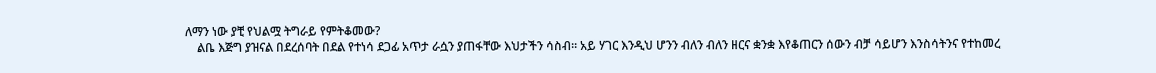ለማን ነው ያቺ የህልሟ ትግራይ የምትቆመው?
    ልቤ እጅግ ያዝናል በደረሰባት በደል የተነሳ ደጋፊ አጥታ ራሷን ያጠፋቸው እህታችን ሳስብ። አይ ሃገር እንዲህ ሆንን ብለን ብለን ዘርና ቋንቋ እየቆጠርን ሰውን ብቻ ሳይሆን እንስሳትንና የተከመረ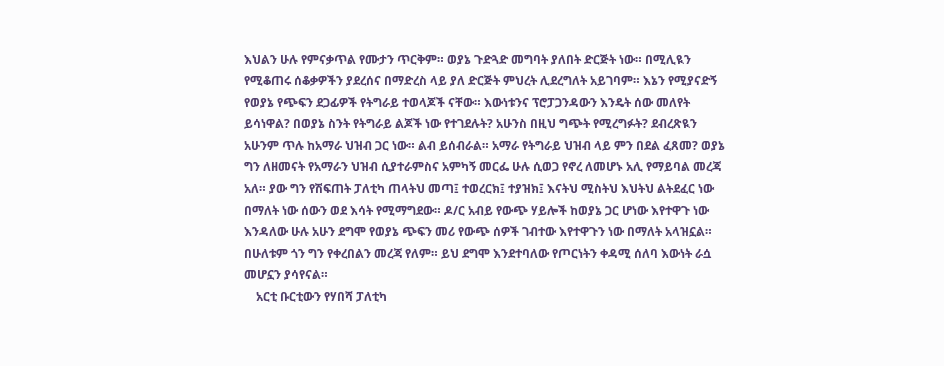እህልን ሁሉ የምናቃጥል የሙታን ጥርቅም። ወያኔ ጉድጓድ መግባት ያለበት ድርጅት ነው። በሚሊዪን የሚቆጠሩ ሰቆቃዎችን ያደረሰና በማድረስ ላይ ያለ ድርጅት ምህረት ሊደረግለት አይገባም። እኔን የሚያናድኝ የወያኔ የጭፍን ደጋፊዎች የትግራይ ተወላጆች ናቸው። እውነቱንና ፕሮፓጋንዳውን እንዴት ሰው መለየት ይሳነዋል? በወያኔ ስንት የትግራይ ልጆች ነው የተገደሉት? አሁንስ በዚህ ግጭት የሚረግፉት? ደብረጽዪን አሁንም ጥሉ ከአማራ ህዝብ ጋር ነው። ልብ ይሰብራል። አማራ የትግራይ ህዝብ ላይ ምን በደል ፈጸመ? ወያኔ ግን ለዘመናት የአማራን ህዝብ ሲያተራምስና አምካኝ መርፌ ሁሉ ሲወጋ የኖረ ለመሆኑ አሊ የማይባል መረጃ አለ። ያው ግን የሽፍጠት ፓለቲካ ጠላትህ መጣ፤ ተወረርክ፤ ተያዝክ፤ እናትህ ሚስትህ እህትህ ልትደፈር ነው በማለት ነው ሰውን ወደ እሳት የሚማግደው። ዶ/ር አብይ የውጭ ሃይሎች ከወያኔ ጋር ሆነው እየተዋጉ ነው እንዳለው ሁሉ አሁን ደግሞ የወያኔ ጭፍን መሪ የውጭ ሰዎች ገብተው እየተዋጉን ነው በማለት አላዝኗል። በሁለቱም ጎን ግን የቀረበልን መረጃ የለም። ይህ ደግሞ እንደተባለው የጦርነትን ቀዳሚ ሰለባ እውነት ራሷ መሆኗን ያሳየናል።
    አርቲ ቡርቲውን የሃበሻ ፓለቲካ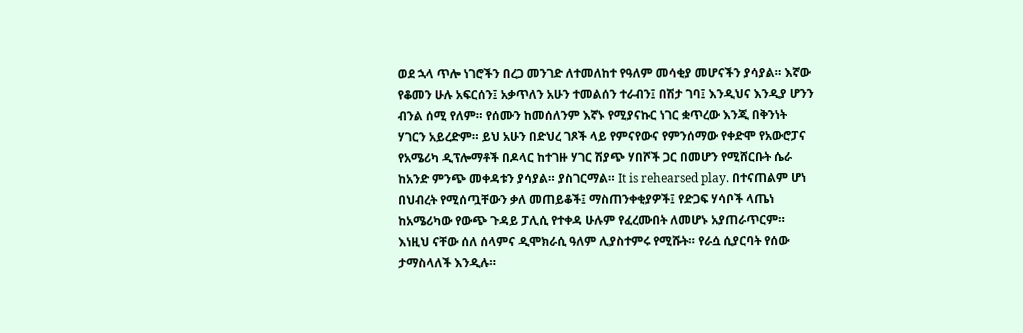ወደ ኋላ ጥሎ ነገሮችን በረጋ መንገድ ለተመለከተ የዓለም መሳቂያ መሆናችን ያሳያል። እኛው የቆመን ሁሉ አፍርሰን፤ አቃጥለን አሁን ተመልሰን ተራብን፤ በሽታ ገባ፤ እንዲህና እንዲያ ሆንን ብንል ሰሚ የለም። የሰሙን ከመሰለንም እኛኑ የሚያናኩር ነገር ቋጥረው እንጂ በቅንነት ሃገርን አይረድም። ይህ አሁን በድህረ ገጾች ላይ የምናየውና የምንሰማው የቀድሞ የአውሮፓና የአሜሪካ ዲፕሎማቶች በዶላር ከተገዙ ሃገር ሽያጭ ሃበሾች ጋር በመሆን የሚሸርቡት ሴራ ከአንድ ምንጭ መቀዳቱን ያሳያል። ያስገርማል። It is rehearsed play. በተናጠልም ሆነ በህብረት የሚሰጧቸውን ቃለ መጠይቆች፤ ማስጠንቀቂያዎች፤ የድጋፍ ሃሳቦች ላጤነ ከአሜሪካው የውጭ ጉዳይ ፓሊሲ የተቀዳ ሁሉም የፈረሙበት ለመሆኑ አያጠራጥርም። እነዚህ ናቸው ሰለ ሰላምና ዲሞክራሲ ዓለም ሊያስተምሩ የሚሹት። የራሷ ሲያርባት የሰው ታማስላለች እንዲሉ።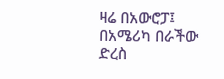ዛሬ በአውሮፓ፤ በአሜሪካ በራችው ድረስ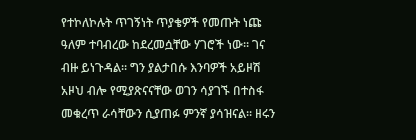የተኮለኮሉት ጥገኝነት ጥያቄዎች የመጡት ነጩ ዓለም ተባብረው ከደረመሷቸው ሃገሮች ነው። ገና ብዙ ይነጉዳል። ግን ያልታበሱ እንባዎች አይዞሽ አዞህ ብሎ የሚያጽናናቸው ወገን ሳያገኙ በተስፋ መቁረጥ ራሳቸውን ሲያጠፉ ምንኛ ያሳዝናል። ዘሩን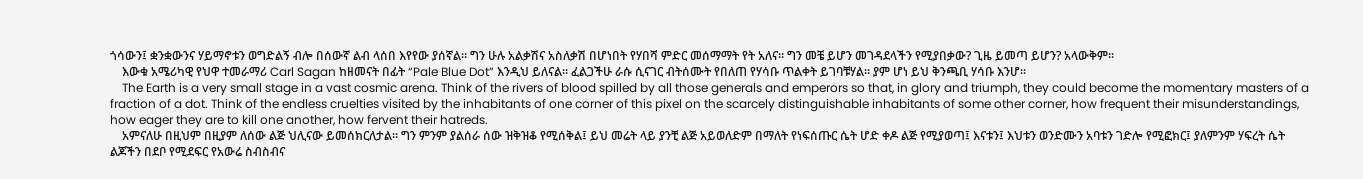ጎሳውን፤ ቋንቋውንና ሃይማኖቱን ወግድልኝ ብሎ በሰውኛ ልብ ላሰበ እየየው ያሰኛል። ግን ሁሉ አልቃሽና አስለቃሽ በሆነበት የሃበሻ ምድር መሰማማት የት አለና። ግን መቼ ይሆን መገዳደላችን የሚያበቃው? ጊዜ ይመጣ ይሆን? አላውቅም።
    እውቁ አሜሪካዊ የህዋ ተመራማሪ Carl Sagan ከዘመናት በፊት “Pale Blue Dot” እንዲህ ይለናል። ፈልጋችሁ ራሱ ሲናገር ብትሰሙት የበለጠ የሃሳቡ ጥልቀት ይገባቹሃል። ያም ሆነ ይህ ቅንጫቢ ሃሳቡ እንሆ።
    The Earth is a very small stage in a vast cosmic arena. Think of the rivers of blood spilled by all those generals and emperors so that, in glory and triumph, they could become the momentary masters of a fraction of a dot. Think of the endless cruelties visited by the inhabitants of one corner of this pixel on the scarcely distinguishable inhabitants of some other corner, how frequent their misunderstandings, how eager they are to kill one another, how fervent their hatreds.
    አምናለሁ በዚህም በዚያም ለሰው ልጅ ህሊናው ይመሰክርለታል። ግን ምንም ያልሰራ ሰው ዝቅዝቆ የሚሰቅል፤ ይህ መሬት ላይ ያንቺ ልጅ አይወለድም በማለት የነፍሰጡር ሴት ሆድ ቀዶ ልጅ የሚያወጣ፤ እናቱን፤ እህቱን ወንድሙን አባቱን ገድሎ የሚፎክር፤ ያለምንም ሃፍረት ሴት ልጆችን በደቦ የሚደፍር የአውሬ ስብስብና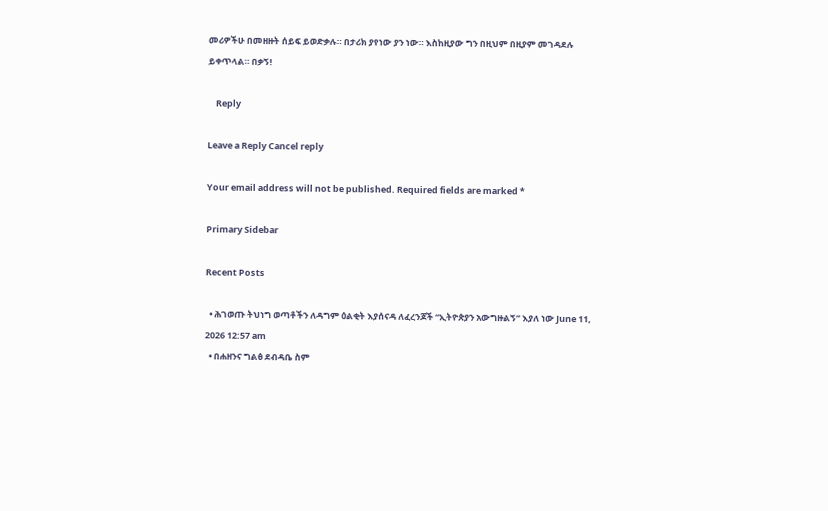መሪዎችሁ በመዘዙት ሰይፍ ይወድቃሉ። በታሪክ ያየነው ያን ነው። እስከዚያው ግን በዚህም በዚያም መገዳደሉ ይቀጥላል። በቃኝ!

    Reply

Leave a Reply Cancel reply

Your email address will not be published. Required fields are marked *

Primary Sidebar

Recent Posts

  • ሕገወጡ ትህነግ ወጣቶችን ለዳግም ዕልቂት እያሰናዳ ለፈረንጆች “ኢትዮጵያን አውግዙልኝ” እያለ ነው June 11, 2026 12:57 am
  • በሐዘንና ግልፅ ደብዳቤ ስም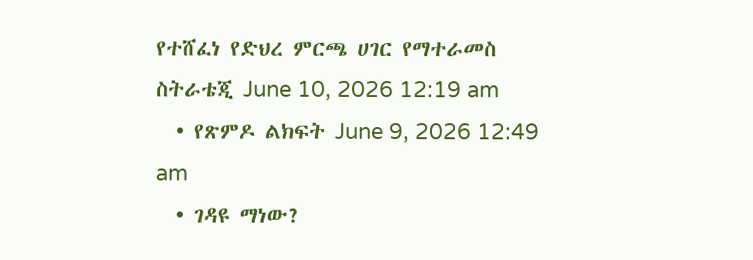የተሸፈነ የድህረ ምርጫ ሀገር የማተራመስ ስትራቴጂ June 10, 2026 12:19 am
  • የጽምዶ ልክፍት June 9, 2026 12:49 am
  • ገዳዩ ማነው?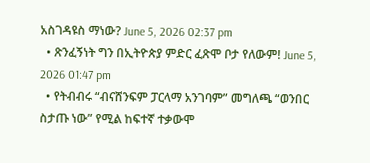አስገዳዩስ ማነው? June 5, 2026 02:37 pm
  • ጽንፈኝነት ግን በኢትዮጵያ ምድር ፈጽሞ ቦታ የለውም! June 5, 2026 01:47 pm
  • የትብብሩ “ብናሸንፍም ፓርላማ አንገባም” መግለጫ “ወንበር ስታጡ ነው” የሚል ከፍተኛ ተቃውሞ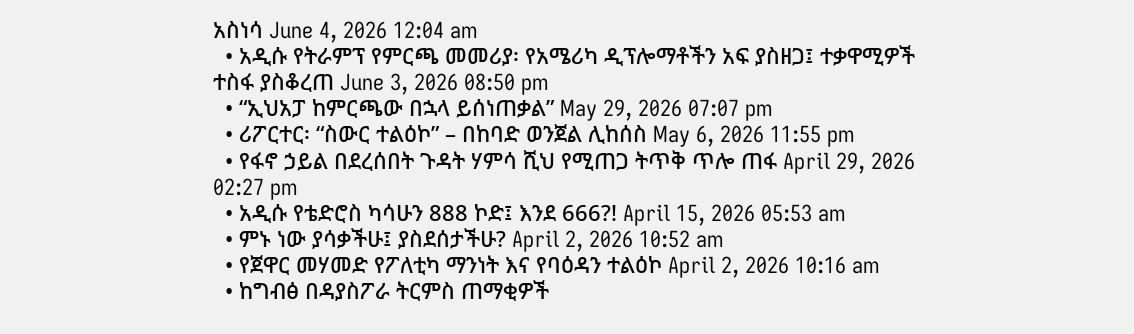አስነሳ June 4, 2026 12:04 am
  • አዲሱ የትራምፕ የምርጫ መመሪያ፡ የአሜሪካ ዲፕሎማቶችን አፍ ያስዘጋ፤ ተቃዋሚዎች ተስፋ ያስቆረጠ June 3, 2026 08:50 pm
  • “ኢህአፓ ከምርጫው በኋላ ይሰነጠቃል” May 29, 2026 07:07 pm
  • ሪፖርተር፡ “ስውር ተልዕኮ” – በከባድ ወንጀል ሊከሰስ May 6, 2026 11:55 pm
  • የፋኖ ኃይል በደረሰበት ጉዳት ሃምሳ ሺህ የሚጠጋ ትጥቅ ጥሎ ጠፋ April 29, 2026 02:27 pm
  • አዲሱ የቴድሮስ ካሳሁን 888 ኮድ፤ እንደ 666?! April 15, 2026 05:53 am
  • ምኑ ነው ያሳቃችሁ፤ ያስደሰታችሁ? April 2, 2026 10:52 am
  • የጀዋር መሃመድ የፖለቲካ ማንነት እና የባዕዳን ተልዕኮ April 2, 2026 10:16 am
  • ከግብፅ በዳያስፖራ ትርምስ ጠማቂዎች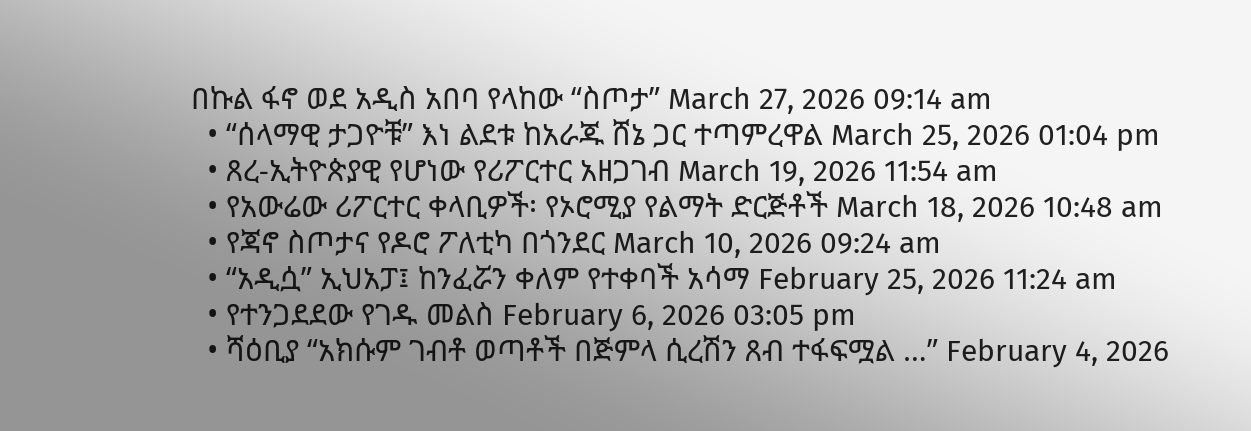በኩል ፋኖ ወደ አዲስ አበባ የላከው “ስጦታ” March 27, 2026 09:14 am
  • “ሰላማዊ ታጋዮቹ” እነ ልደቱ ከአራጁ ሸኔ ጋር ተጣምረዋል March 25, 2026 01:04 pm
  • ጸረ-ኢትዮጵያዊ የሆነው የሪፖርተር አዘጋገብ March 19, 2026 11:54 am
  • የአውሬው ሪፖርተር ቀላቢዎች፡ የኦሮሚያ የልማት ድርጅቶች March 18, 2026 10:48 am
  • የጃኖ ስጦታና የዶሮ ፖለቲካ በጎንደር March 10, 2026 09:24 am
  • “አዲሷ” ኢህአፓ፤ ከንፈሯን ቀለም የተቀባች አሳማ February 25, 2026 11:24 am
  • የተንጋደደው የገዱ መልስ February 6, 2026 03:05 pm
  • ሻዕቢያ “አክሱም ገብቶ ወጣቶች በጅምላ ሲረሽን ጸብ ተፋፍሟል …” February 4, 2026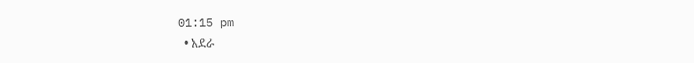01:15 pm
  • አደራ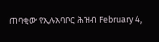ጠባቂው የኢሉአባቦር ሕዝብ February 4,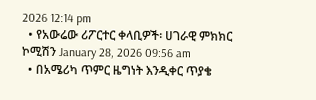2026 12:14 pm
  • የአውሬው ሪፖርተር ቀላቢዎች፡ ሀገራዊ ምክክር ኮሚሽን January 28, 2026 09:56 am
  • በአሜሪካ ጥምር ዜግነት እንዲቀር ጥያቄ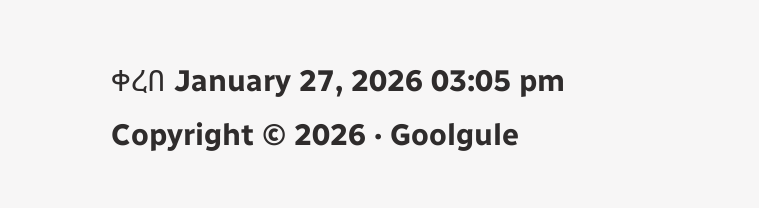ቀረበ January 27, 2026 03:05 pm
Copyright © 2026 · Goolgule